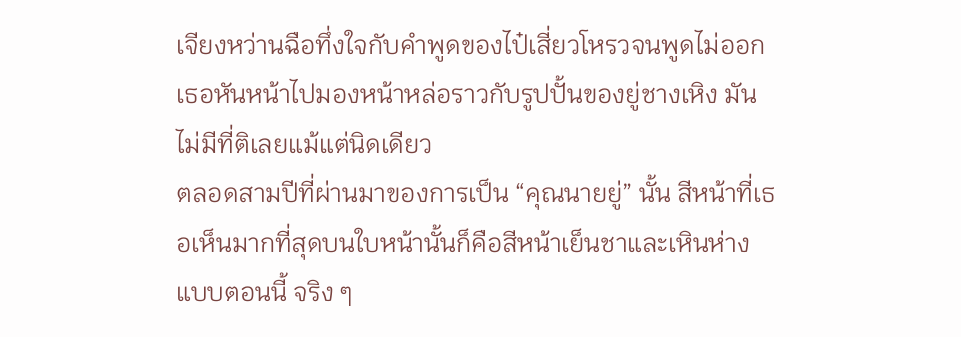เจียงหว่านฉือทึ่งใจกับคำพูดของไป๋เสี่ยวโหรวจนพูดไม่ออก เธอหันหน้าไปมองหน้าหล่อราวกับรูปปั้นของยู่ชางเหิง มันไม่มีที่ติเลยแม้แต่นิดเดียว
ตลอดสามปีที่ผ่านมาของการเป็น “คุณนายยู่” นั้น สีหน้าที่เธอเห็นมากที่สุดบนใบหน้านั้นก็คือสีหน้าเย็นชาและเหินห่างแบบตอนนี้ จริง ๆ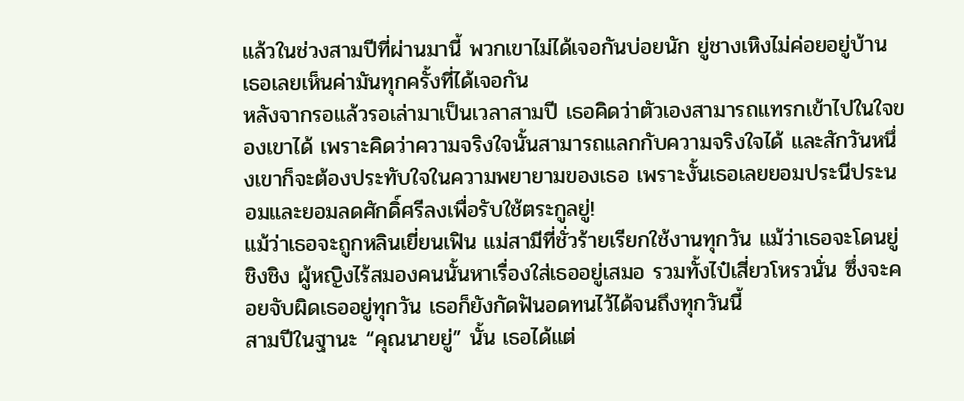แล้วในช่วงสามปีที่ผ่านมานี้ พวกเขาไม่ได้เจอกันบ่อยนัก ยู่ชางเหิงไม่ค่อยอยู่บ้าน เธอเลยเห็นค่ามันทุกครั้งที่ได้เจอกัน
หลังจากรอแล้วรอเล่ามาเป็นเวลาสามปี เธอคิดว่าตัวเองสามารถแทรกเข้าไปในใจของเขาได้ เพราะคิดว่าความจริงใจนั้นสามารถแลกกับความจริงใจได้ และสักวันหนึ่งเขาก็จะต้องประทับใจในความพยายามของเธอ เพราะงั้นเธอเลยยอมประนีประนอมและยอมลดศักดิ์ศรีลงเพื่อรับใช้ตระกูลยู่!
แม้ว่าเธอจะถูกหลินเยี่ยนเฟิน แม่สามีที่ชั่วร้ายเรียกใช้งานทุกวัน แม้ว่าเธอจะโดนยู่ชิงชิง ผู้หญิงไร้สมองคนนั้นหาเรื่องใส่เธออยู่เสมอ รวมทั้งไป๋เสี่ยวโหรวนั่น ซึ่งจะคอยจับผิดเธออยู่ทุกวัน เธอก็ยังกัดฟันอดทนไว้ได้จนถึงทุกวันนี้
สามปีในฐานะ “คุณนายยู่” นั้น เธอได้แต่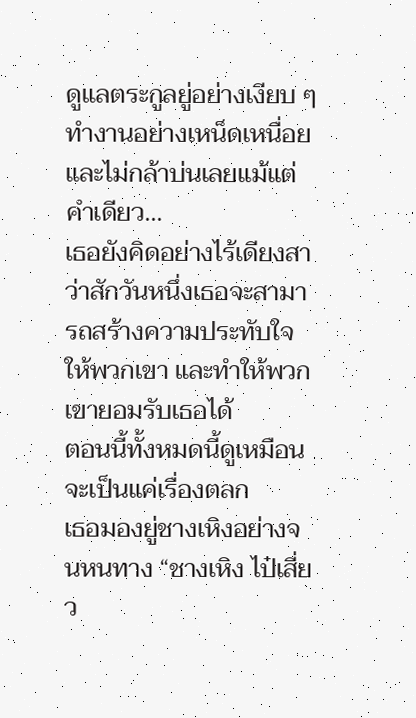ดูแลตระกูลยู่อย่างเงียบ ๆ ทำงานอย่างเหน็ดเหนื่อยและไม่กล้าบ่นเลยแม้แต่คำเดียว...
เธอยังคิดอย่างไร้เดียงสาว่าสักวันหนึ่งเธอจะสามารถสร้างความประทับใจให้พวกเขา และทำให้พวกเขายอมรับเธอได้
ตอนนี้ทั้งหมดนี้ดูเหมือนจะเป็นแค่เรื่องตลก
เธอมองยู่ชางเหิงอย่างจนหนทาง “ชางเหิง ไป๋เสี่ยว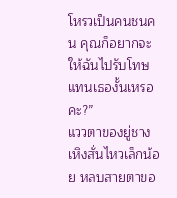โหรวเป็นคนชนคน คุณก็อยากจะให้ฉันไปรับโทษแทนเธองั้นเหรอคะ?”
แววตาของยู่ชางเหิงสั่นไหวเล็กน้อย หลบสายตาขอ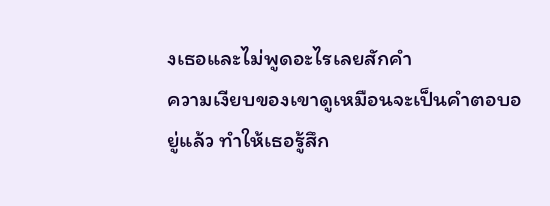งเธอและไม่พูดอะไรเลยสักคำ
ความเงียบของเขาดูเหมือนจะเป็นคำตอบอยู่แล้ว ทำให้เธอรู้สึก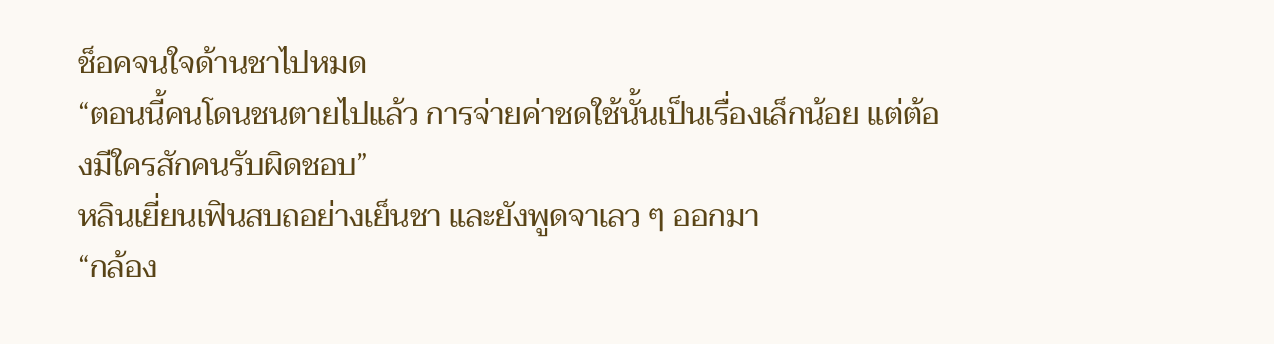ช็อคจนใจด้านชาไปหมด
“ตอนนี้คนโดนชนตายไปแล้ว การจ่ายค่าชดใช้นั้นเป็นเรื่องเล็กน้อย แต่ต้องมีใครสักคนรับผิดชอบ”
หลินเยี่ยนเฟินสบถอย่างเย็นชา และยังพูดจาเลว ๆ ออกมา
“กล้อง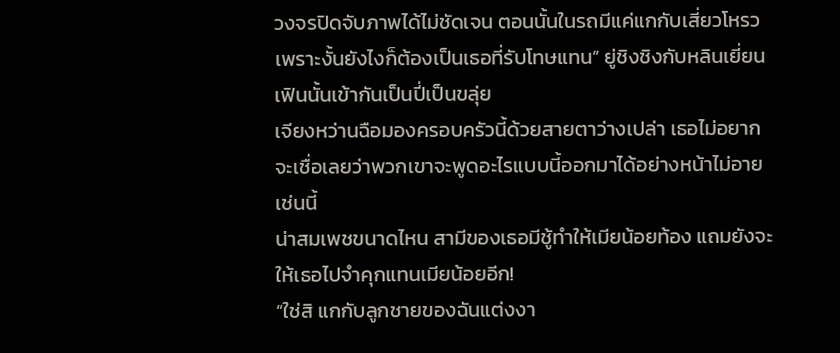วงจรปิดจับภาพได้ไม่ชัดเจน ตอนนั้นในรถมีแค่แกกับเสี่ยวโหรว เพราะงั้นยังไงก็ต้องเป็นเธอที่รับโทษแทน” ยู่ชิงชิงกับหลินเยี่ยนเฟินนั้นเข้ากันเป็นปี่เป็นขลุ่ย
เจียงหว่านฉือมองครอบครัวนี้ด้วยสายตาว่างเปล่า เธอไม่อยากจะเชื่อเลยว่าพวกเขาจะพูดอะไรแบบนี้ออกมาได้อย่างหน้าไม่อายเช่นนี้
น่าสมเพชขนาดไหน สามีของเธอมีชู้ทำให้เมียน้อยท้อง แถมยังจะให้เธอไปจำคุกแทนเมียน้อยอีก!
“ใช่สิ แกกับลูกชายของฉันแต่งงา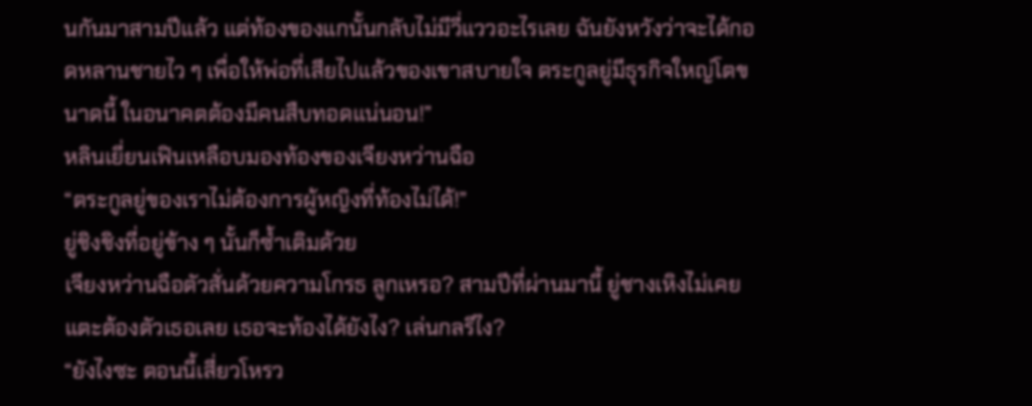นกันมาสามปีแล้ว แต่ท้องของแกนั้นกลับไม่มีวี่แววอะไรเลย ฉันยังหวังว่าจะได้กอดหลานชายไว ๆ เพื่อให้พ่อที่เสียไปแล้วของเขาสบายใจ ตระกูลยู่มีธุรกิจใหญ่โตขนาดนี้ ในอนาคตต้องมีคนสืบทอดแน่นอน!”
หลินเยี่ยนเฟินเหลือบมองท้องของเจียงหว่านฉือ
“ตระกูลยู่ของเราไม่ต้องการผู้หญิงที่ท้องไม่ได้!”
ยู่ชิงชิงที่อยู่ข้าง ๆ นั้นก็ซ้ำเติมด้วย
เจียงหว่านฉือตัวสั่นด้วยความโกรธ ลูกเหรอ? สามปีที่ผ่านมานี้ ยู่ชางเหิงไม่เคยแตะต้องตัวเธอเลย เธอจะท้องได้ยังไง? เล่นกลรึไง?
“ยังไงซะ ตอนนี้เสี่ยวโหรว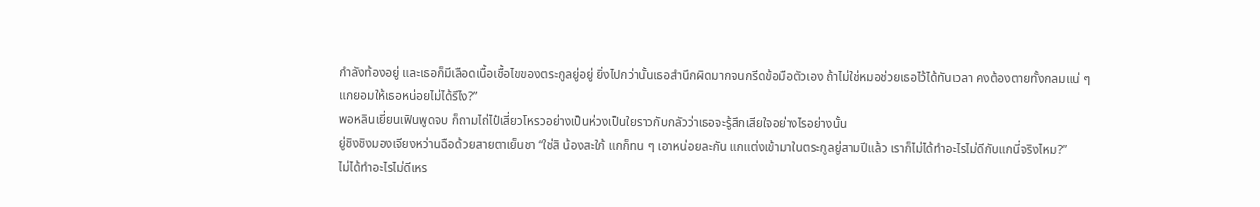กำลังท้องอยู่ และเธอก็มีเลือดเนื้อเชื้อไขของตระกูลยู่อยู่ ยิ่งไปกว่านั้นเธอสำนึกผิดมากจนกรีดข้อมือตัวเอง ถ้าไม่ใช่หมอช่วยเธอไว้ได้ทันเวลา คงต้องตายทั้งกลมแน่ ๆ แกยอมให้เธอหน่อยไม่ได้รึไง?”
พอหลินเยี่ยนเฟินพูดจบ ก็ถามไถ่ไป๋เสี่ยวโหรวอย่างเป็นห่วงเป็นใยราวกับกลัวว่าเธอจะรู้สึกเสียใจอย่างไรอย่างนั้น
ยู่ชิงชิงมองเจียงหว่านฉือด้วยสายตาเย็นชา “ใช่สิ น้องสะใภ้ แกก็ทน ๆ เอาหน่อยละกัน แกแต่งเข้ามาในตระกูลยู่สามปีแล้ว เราก็ไม่ได้ทำอะไรไม่ดีกับแกนี่จริงไหม?”
ไม่ได้ทำอะไรไม่ดีเหร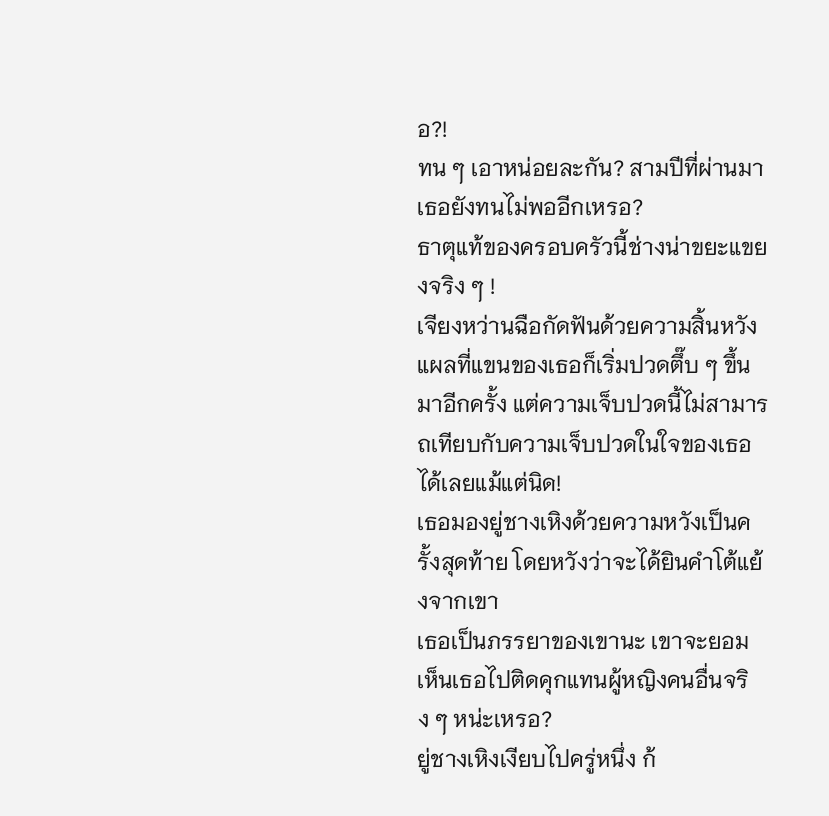อ?!
ทน ๆ เอาหน่อยละกัน? สามปีที่ผ่านมาเธอยังทนไม่พออีกเหรอ?
ธาตุแท้ของครอบครัวนี้ช่างน่าขยะแขยงจริง ๆ !
เจียงหว่านฉือกัดฟันด้วยความสิ้นหวัง แผลที่แขนของเธอก็เริ่มปวดตึ๊บ ๆ ขึ้นมาอีกครั้ง แต่ความเจ็บปวดนี้ไม่สามารถเทียบกับความเจ็บปวดในใจของเธอได้เลยแม้แต่นิด!
เธอมองยู่ชางเหิงด้วยความหวังเป็นครั้งสุดท้าย โดยหวังว่าจะได้ยินคำโต้แย้งจากเขา
เธอเป็นภรรยาของเขานะ เขาจะยอมเห็นเธอไปติดคุกแทนผู้หญิงคนอื่นจริง ๆ หน่ะเหรอ?
ยู่ชางเหิงเงียบไปครู่หนึ่ง ก้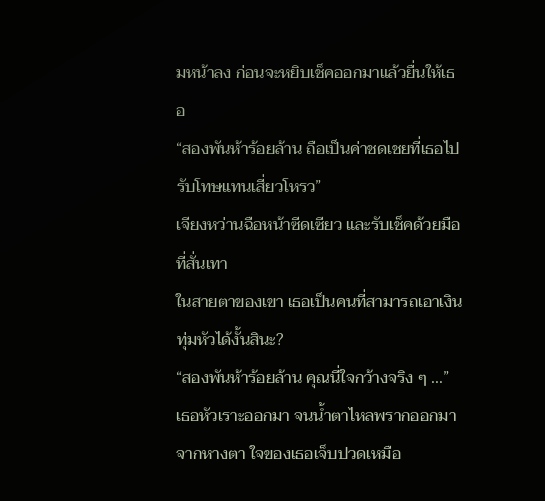มหน้าลง ก่อนจะหยิบเช็คออกมาแล้วยื่นให้เธอ
“สองพันห้าร้อยล้าน ถือเป็นค่าชดเชยที่เธอไปรับโทษแทนเสี่ยวโหรว”
เจียงหว่านฉือหน้าซีดเซียว และรับเช็คด้วยมือที่สั่นเทา
ในสายตาของเขา เธอเป็นคนที่สามารถเอาเงินทุ่มหัวได้งั้นสินะ?
“สองพันห้าร้อยล้าน คุณนี่ใจกว้างจริง ๆ ...”
เธอหัวเราะออกมา จนน้ำตาไหลพรากออกมาจากหางตา ใจของเธอเจ็บปวดเหมือ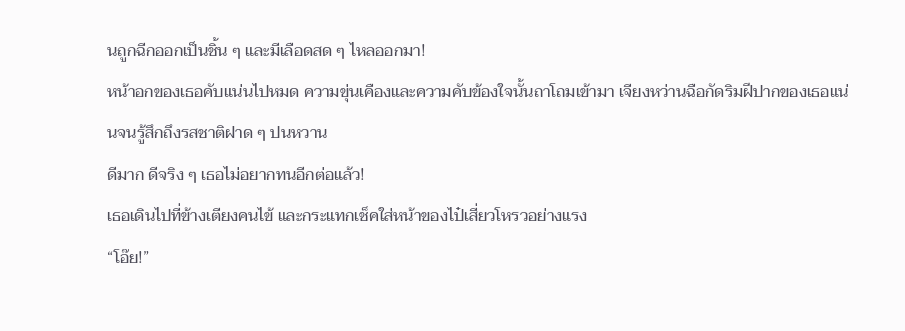นถูกฉีกออกเป็นชิ้น ๆ และมีเลือดสด ๆ ไหลออกมา!
หน้าอกของเธอคับแน่นไปหมด ความขุ่นเคืองและความคับข้องใจนั้นถาโถมเข้ามา เจียงหว่านฉือกัดริมฝีปากของเธอแน่นจนรู้สึกถึงรสชาติฝาด ๆ ปนหวาน
ดีมาก ดีจริง ๆ เธอไม่อยากทนอีกต่อแล้ว!
เธอเดินไปที่ข้างเตียงคนไข้ และกระแทกเช็คใส่หน้าของไป๋เสี่ยวโหรวอย่างแรง
“โอ๊ย!”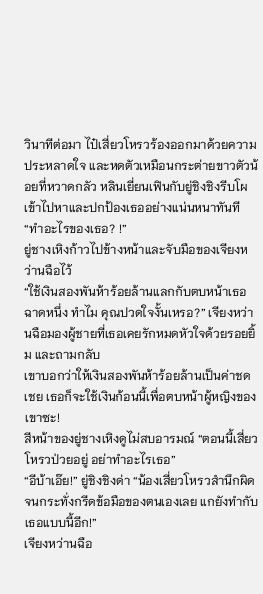วินาทีต่อมา ไป๋เสี่ยวโหรวร้องออกมาด้วยความประหลาดใจ และหดตัวเหมือนกระต่ายขาวตัวน้อยที่หวาดกลัว หลินเยี่ยนเฟินกับยู่ชิงชิงรีบโผเข้าไปหาและปกป้องเธออย่างแน่นหนาทันที
“ทำอะไรของเธอ? !”
ยู่ชางเหิงก้าวไปข้างหน้าและจับมือของเจียงหว่านฉือไว้
“ใช้เงินสองพันห้าร้อยล้านแลกกับตบหน้าเธอฉาดหนึ่ง ทำไม คุณปวดใจงั้นเหรอ?” เจียงหว่านฉือมองผู้ชายที่เธอเคยรักหมดหัวใจด้วยรอยยิ้ม และถามกลับ
เขาบอกว่าให้เงินสองพันห้าร้อยล้านเป็นค่าชดเชย เธอก็จะใช้เงินก้อนนี้เพื่อตบหน้าผู้หญิงของเขาซะ!
สีหน้าของยู่ชางเหิงดูไม่สบอารมณ์ “ตอนนี้เสี่ยวโหรวป่วยอยู่ อย่าทำอะไรเธอ”
“อีบ้าเอ๊ย!” ยู่ชิงชิงด่า “น้องเสี่ยวโหรวสำนึกผิดจนกระทั่งกรีดข้อมือของตนเองเลย แกยังทำกับเธอแบบนี้อีก!”
เจียงหว่านฉือ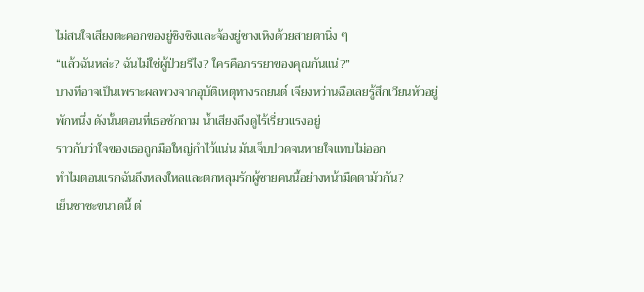ไม่สนใจเสียงตะคอกของยู่ชิงชิงและจ้องยู่ชางเหิงด้วยสายตานิ่ง ๆ
“แล้วฉันหล่ะ? ฉันไม่ใช่ผู้ป่วยรึไง? ใครคือภรรยาของคุณกันแน่?”
บางทีอาจเป็นเพราะผลพวงจากอุบัติเหตุทางรถยนต์ เจียงหว่านฉือเลยรู้สึกเวียนหัวอยู่พักหนึ่ง ดังนั้นตอนที่เธอซักถาม น้ำเสียงถึงดูไร้เรี่ยวแรงอยู่
ราวกับว่าใจของเธอถูกมือใหญ่กำไว้แน่น มันเจ็บปวดจนหายใจแทบไม่ออก
ทำไมตอนแรกฉันถึงหลงใหลและตกหลุมรักผู้ชายคนนี้อย่างหน้ามืดตามัวกัน?
เย็นชาซะขนาดนี้ ต่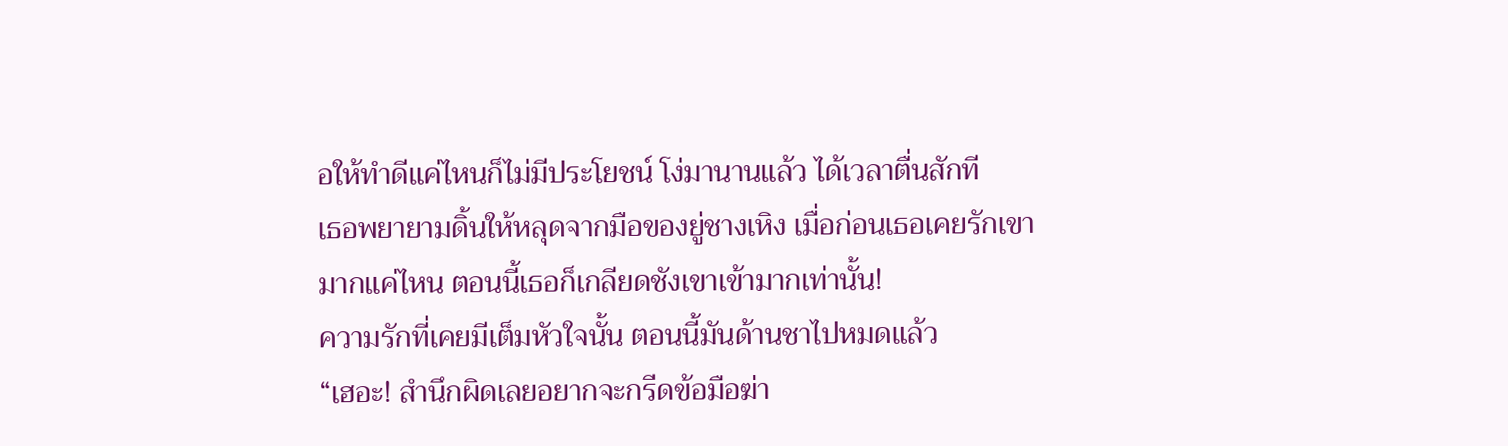อให้ทำดีแค่ไหนก็ไม่มีประโยชน์ โง่มานานแล้ว ได้เวลาตื่นสักที
เธอพยายามดิ้นให้หลุดจากมือของยู่ชางเหิง เมื่อก่อนเธอเคยรักเขามากแค่ไหน ตอนนี้เธอก็เกลียดชังเขาเข้ามากเท่านั้น!
ความรักที่เคยมีเต็มหัวใจนั้น ตอนนี้มันด้านชาไปหมดแล้ว
“เฮอะ! สำนึกผิดเลยอยากจะกรีดข้อมือฆ่า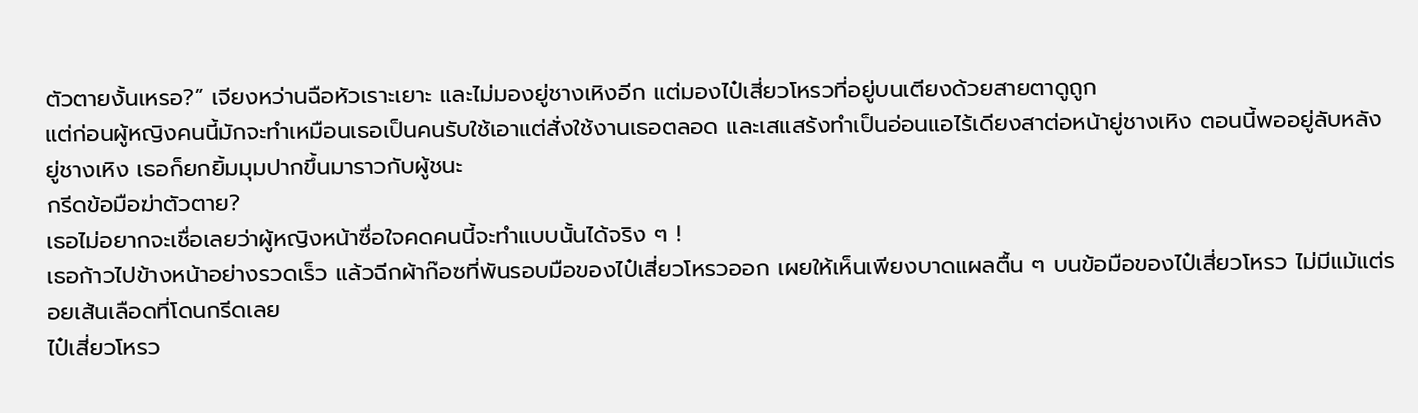ตัวตายงั้นเหรอ?” เจียงหว่านฉือหัวเราะเยาะ และไม่มองยู่ชางเหิงอีก แต่มองไป๋เสี่ยวโหรวที่อยู่บนเตียงด้วยสายตาดูถูก
แต่ก่อนผู้หญิงคนนี้มักจะทำเหมือนเธอเป็นคนรับใช้เอาแต่สั่งใช้งานเธอตลอด และเสแสร้งทำเป็นอ่อนแอไร้เดียงสาต่อหน้ายู่ชางเหิง ตอนนี้พออยู่ลับหลังยู่ชางเหิง เธอก็ยกยิ้มมุมปากขึ้นมาราวกับผู้ชนะ
กรีดข้อมือฆ่าตัวตาย?
เธอไม่อยากจะเชื่อเลยว่าผู้หญิงหน้าซื่อใจคดคนนี้จะทำแบบนั้นได้จริง ๆ !
เธอก้าวไปข้างหน้าอย่างรวดเร็ว แล้วฉีกผ้าก๊อซที่พันรอบมือของไป๋เสี่ยวโหรวออก เผยให้เห็นเพียงบาดแผลตื้น ๆ บนข้อมือของไป๋เสี่ยวโหรว ไม่มีแม้แต่รอยเส้นเลือดที่โดนกรีดเลย
ไป๋เสี่ยวโหรว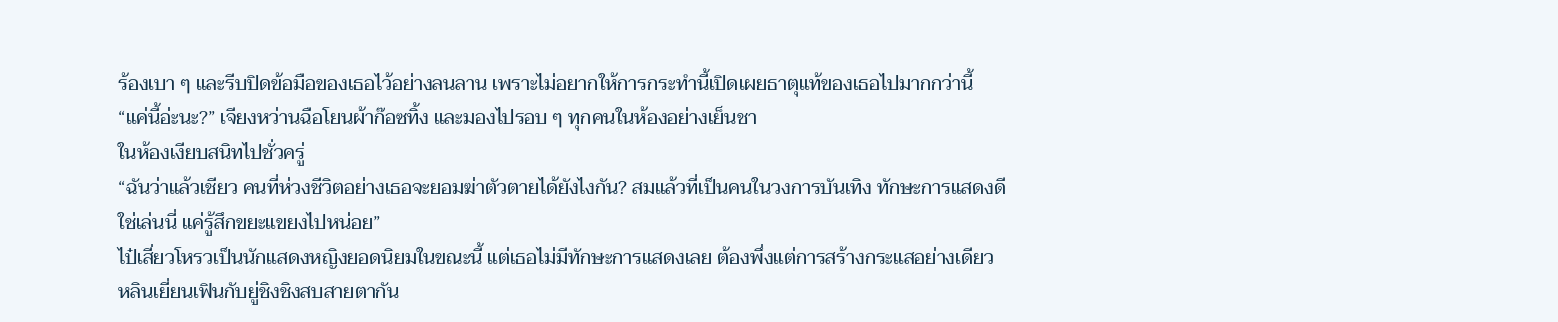ร้องเบา ๆ และรีบปิดข้อมือของเธอไว้อย่างลนลาน เพราะไม่อยากให้การกระทำนี้เปิดเผยธาตุแท้ของเธอไปมากกว่านี้
“แค่นี้อ่ะนะ?” เจียงหว่านฉือโยนผ้าก๊อซทิ้ง และมองไปรอบ ๆ ทุกคนในห้องอย่างเย็นชา
ในห้องเงียบสนิทไปชั่วครู่
“ฉันว่าแล้วเชียว คนที่ห่วงชีวิตอย่างเธอจะยอมฆ่าตัวตายได้ยังไงกัน? สมแล้วที่เป็นคนในวงการบันเทิง ทักษะการแสดงดีใช่เล่นนี่ แค่รู้สึกขยะแขยงไปหน่อย”
ไป๋เสี่ยวโหรวเป็นนักแสดงหญิงยอดนิยมในขณะนี้ แต่เธอไม่มีทักษะการแสดงเลย ต้องพึ่งแต่การสร้างกระแสอย่างเดียว
หลินเยี่ยนเฟินกับยู่ชิงชิงสบสายตากัน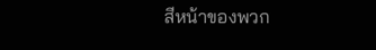สีหน้าของพวก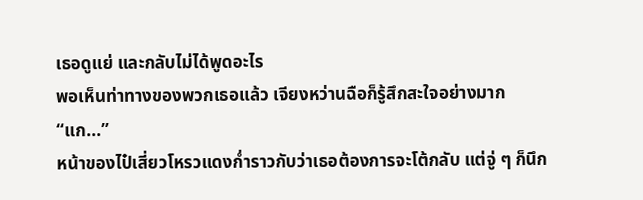เธอดูแย่ และกลับไม่ได้พูดอะไร
พอเห็นท่าทางของพวกเธอแล้ว เจียงหว่านฉือก็รู้สึกสะใจอย่างมาก
“แก...”
หน้าของไป๋เสี่ยวโหรวแดงก่ำราวกับว่าเธอต้องการจะโต้กลับ แต่จู่ ๆ ก็นึก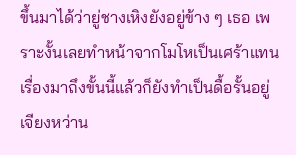ขึ้นมาได้ว่ายู่ชางเหิงยังอยู่ข้าง ๆ เธอ เพราะงั้นเลยทำหน้าจากโมโหเป็นเศร้าแทน เรื่องมาถึงขั้นนี้แล้วก็ยังทำเป็นดื้อรั้นอยู่
เจียงหว่าน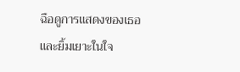ฉือดูการแสดงของเธอและยิ้มเยาะในใจ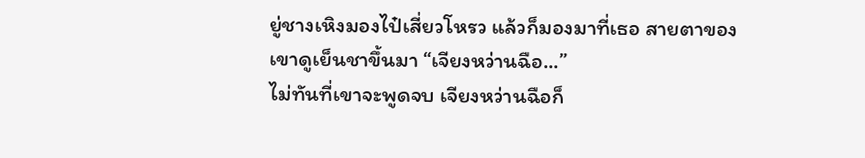ยู่ชางเหิงมองไป๋เสี่ยวโหรว แล้วก็มองมาที่เธอ สายตาของเขาดูเย็นชาขึ้นมา “เจียงหว่านฉือ...”
ไม่ทันที่เขาจะพูดจบ เจียงหว่านฉือก็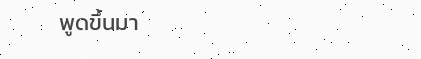พูดขึ้นมา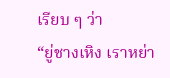เรียบ ๆ ว่า
“ยู่ชางเหิง เราหย่า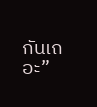กันเถอะ”